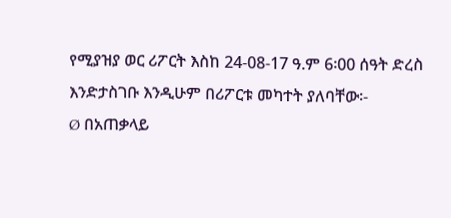የሚያዝያ ወር ሪፖርት እስከ 24-08-17 ዓ.ም 6፡00 ሰዓት ድረስ እንድታስገቡ እንዲሁም በሪፖርቱ መካተት ያለባቸው፡-
Ø በአጠቃላይ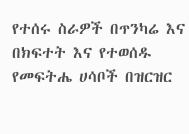የተሰሩ ስራዎች በጥንካሬ እና በክፍተት እና የተወሰዱ የመፍትሔ ሀሳቦች በዝርዝር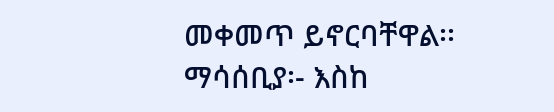መቀመጥ ይኖርባቸዋል፡፡
ማሳሰቢያ፡- እስከ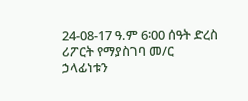24-08-17 ዓ.ም 6፡00 ሰዓት ድረስ ሪፖርት የማያስገባ መ/ር ኃላፊነቱን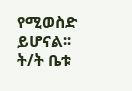የሚወስድ ይሆናል፡፡
ት/ት ቤቱ